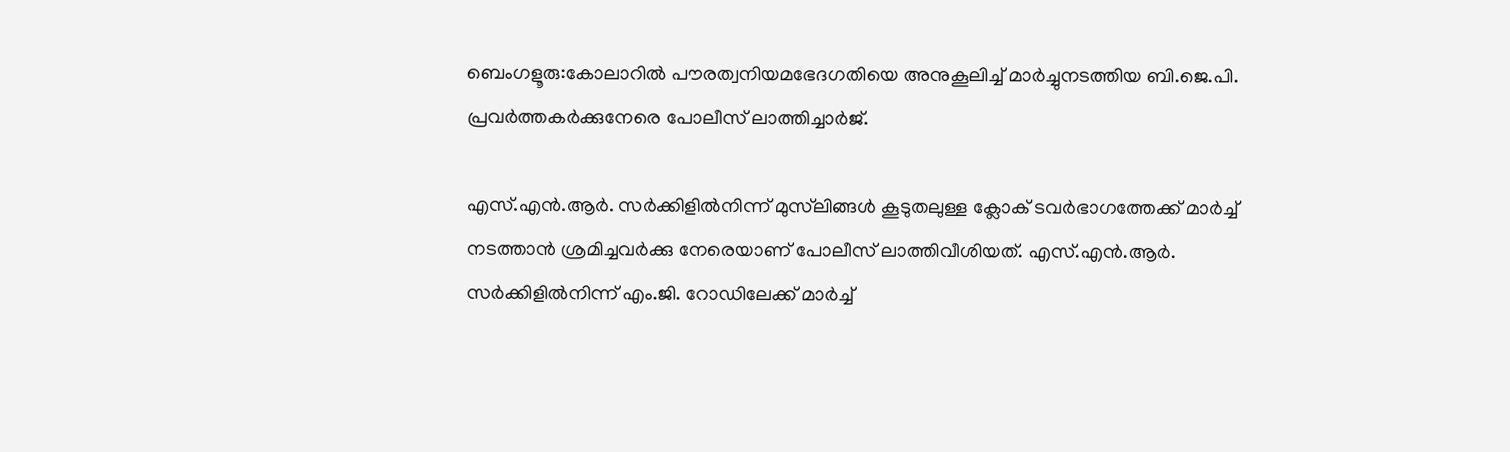ബെംഗളൂരു:കോലാറിൽ പൗരത്വനിയമഭേദഗതിയെ അനുകൂലിച്ച് മാർച്ചുനടത്തിയ ബി.ജെ.പി. പ്രവർത്തകർക്കുനേരെ പോലീസ് ലാത്തിച്ചാർജ്.

എസ്.എൻ.ആർ. സർക്കിളിൽനിന്ന് മുസ്‌ലിങ്ങൾ കൂടുതലുള്ള ക്ലോക് ടവർഭാഗത്തേക്ക് മാർച്ച് നടത്താൻ ശ്രമിച്ചവർക്കു നേരെയാണ് പോലീസ് ലാത്തിവീശിയത്. എസ്.എൻ.ആർ. സർക്കിളിൽനിന്ന് എം.ജി. റോഡിലേക്ക് മാർച്ച്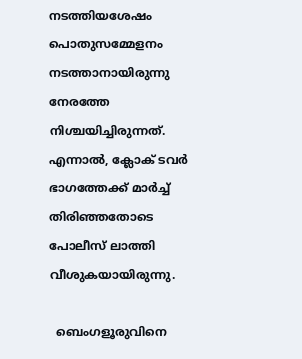നടത്തിയശേഷം പൊതുസമ്മേളനം നടത്താനായിരുന്നു നേരത്തേ നിശ്ചയിച്ചിരുന്നത്. എന്നാൽ, ക്ലോക് ടവർ ഭാഗത്തേക്ക് മാർച്ച് തിരിഞ്ഞതോടെ പോലീസ് ലാത്തി വീശുകയായിരുന്നു.

  ബെംഗളൂരുവിനെ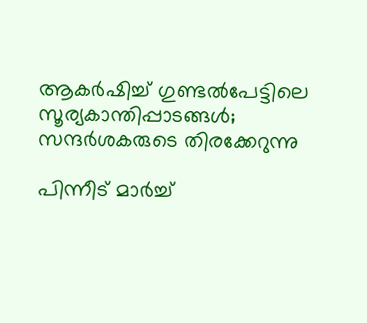ആകർഷിച്ച് ഗുണ്ടൽപേട്ടിലെ സൂര്യകാന്തിപ്പാടങ്ങൾ; സന്ദർശകരുടെ തിരക്കേറുന്നു

പിന്നീട് മാർച്ച്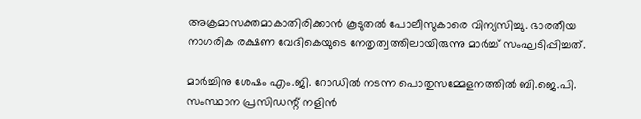അക്രമാസക്തമാകാതിരിക്കാൻ കൂടുതൽ പോലീസുകാരെ വിന്യസിച്ചു. ഭാരതീയ നാഗരിക രക്ഷണ വേദികെയുടെ നേതൃത്വത്തിലായിരുന്നു മാർച്ച് സംഘടിപ്പിച്ചത്.

മാർച്ചിനു ശേഷം എം.ജി. റോഡിൽ നടന്ന പൊതുസമ്മേളനത്തിൽ ബി.ജെ.പി. സംസ്ഥാന പ്രസിഡന്റ് നളിൻ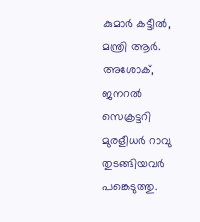കുമാർ കട്ടീൽ, മന്ത്രി ആർ. അശോക്, ജനറൽ സെക്രട്ടറി മുരളീധർ റാവു തുടങ്ങിയവർ പങ്കെടുത്തു.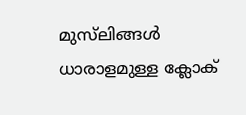മുസ്‌ലിങ്ങൾ ധാരാളമുള്ള ക്ലോക്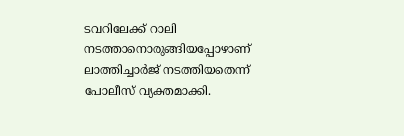ടവറിലേക്ക് റാലി നടത്താനൊരുങ്ങിയപ്പോഴാണ് ലാത്തിച്ചാർജ് നടത്തിയതെന്ന് പോലീസ് വ്യക്തമാക്കി.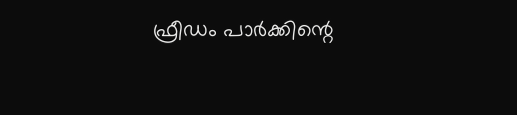ഫ്രീഡം പാർക്കിന്റെ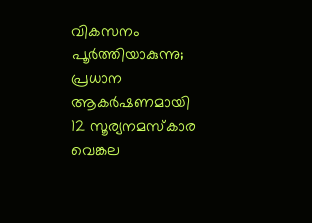വികസനം പൂർത്തിയാകുന്നു; പ്രധാന ആകർഷണമായി 12 സൂര്യനമസ്കാര വെങ്കല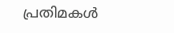പ്രതിമകൾ